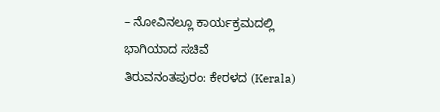– ನೋವಿನಲ್ಲೂ ಕಾರ್ಯಕ್ರಮದಲ್ಲಿ ಭಾಗಿಯಾದ ಸಚಿವೆ
ತಿರುವನಂತಪುರಂ: ಕೇರಳದ (Kerala)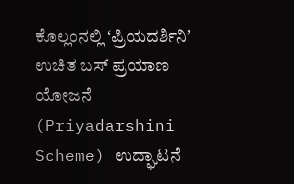ಕೊಲ್ಲಂನಲ್ಲಿ ʻಪ್ರಿಯದರ್ಶಿನಿʼ ಉಚಿತ ಬಸ್ ಪ್ರಯಾಣ ಯೋಜನೆ (Priyadarshini Scheme) ಉದ್ಘಾಟನೆ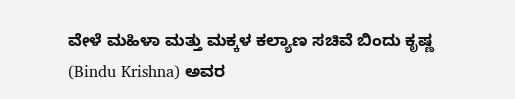ವೇಳೆ ಮಹಿಳಾ ಮತ್ತು ಮಕ್ಕಳ ಕಲ್ಯಾಣ ಸಚಿವೆ ಬಿಂದು ಕೃಷ್ಣ (Bindu Krishna) ಅವರ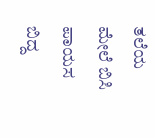ತಲೆಯ ಮೇಲೆ ಬಿಸಿ ಪಾಯಸ ಬಿದ್ದ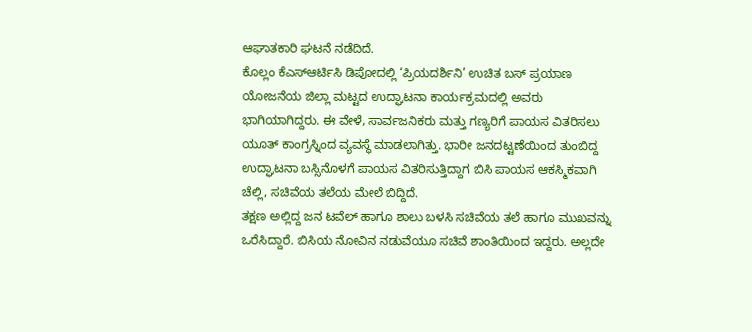ಆಘಾತಕಾರಿ ಘಟನೆ ನಡೆದಿದೆ.
ಕೊಲ್ಲಂ ಕೆಎಸ್ಆರ್ಟಿಸಿ ಡಿಪೋದಲ್ಲಿ ‘ಪ್ರಿಯದರ್ಶಿನಿ’ ಉಚಿತ ಬಸ್ ಪ್ರಯಾಣ ಯೋಜನೆಯ ಜಿಲ್ಲಾ ಮಟ್ಟದ ಉದ್ಘಾಟನಾ ಕಾರ್ಯಕ್ರಮದಲ್ಲಿ ಅವರು ಭಾಗಿಯಾಗಿದ್ದರು. ಈ ವೇಳೆ, ಸಾರ್ವಜನಿಕರು ಮತ್ತು ಗಣ್ಯರಿಗೆ ಪಾಯಸ ವಿತರಿಸಲು ಯೂತ್ ಕಾಂಗ್ರಸ್ನಿಂದ ವ್ಯವಸ್ಥೆ ಮಾಡಲಾಗಿತ್ತು. ಭಾರೀ ಜನದಟ್ಟಣೆಯಿಂದ ತುಂಬಿದ್ದ ಉದ್ಘಾಟನಾ ಬಸ್ಸಿನೊಳಗೆ ಪಾಯಸ ವಿತರಿಸುತ್ತಿದ್ದಾಗ ಬಿಸಿ ಪಾಯಸ ಆಕಸ್ಮಿಕವಾಗಿ ಚೆಲ್ಲಿ, ಸಚಿವೆಯ ತಲೆಯ ಮೇಲೆ ಬಿದ್ದಿದೆ.
ತಕ್ಷಣ ಅಲ್ಲಿದ್ದ ಜನ ಟವೆಲ್ ಹಾಗೂ ಶಾಲು ಬಳಸಿ ಸಚಿವೆಯ ತಲೆ ಹಾಗೂ ಮುಖವನ್ನು ಒರೆಸಿದ್ದಾರೆ. ಬಿಸಿಯ ನೋವಿನ ನಡುವೆಯೂ ಸಚಿವೆ ಶಾಂತಿಯಿಂದ ಇದ್ದರು. ಅಲ್ಲದೇ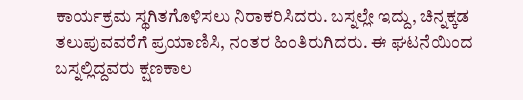ಕಾರ್ಯಕ್ರಮ ಸ್ಥಗಿತಗೊಳಿಸಲು ನಿರಾಕರಿಸಿದರು. ಬಸ್ನಲ್ಲೇ ಇದ್ದು, ಚಿನ್ನಕ್ಕಡ ತಲುಪುವವರೆಗೆ ಪ್ರಯಾಣಿಸಿ, ನಂತರ ಹಿಂತಿರುಗಿದರು. ಈ ಘಟನೆಯಿಂದ ಬಸ್ನಲ್ಲಿದ್ದವರು ಕ್ಷಣಕಾಲ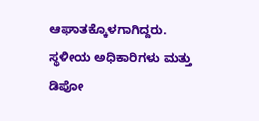ಆಘಾತಕ್ಕೊಳಗಾಗಿದ್ದರು.
ಸ್ಥಳೀಯ ಅಧಿಕಾರಿಗಳು ಮತ್ತು ಡಿಪೋ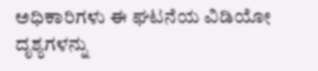ಅಧಿಕಾರಿಗಳು ಈ ಘಟನೆಯ ವಿಡಿಯೋ ದೃಶ್ಯಗಳನ್ನು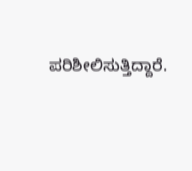ಪರಿಶೀಲಿಸುತ್ತಿದ್ದಾರೆ.